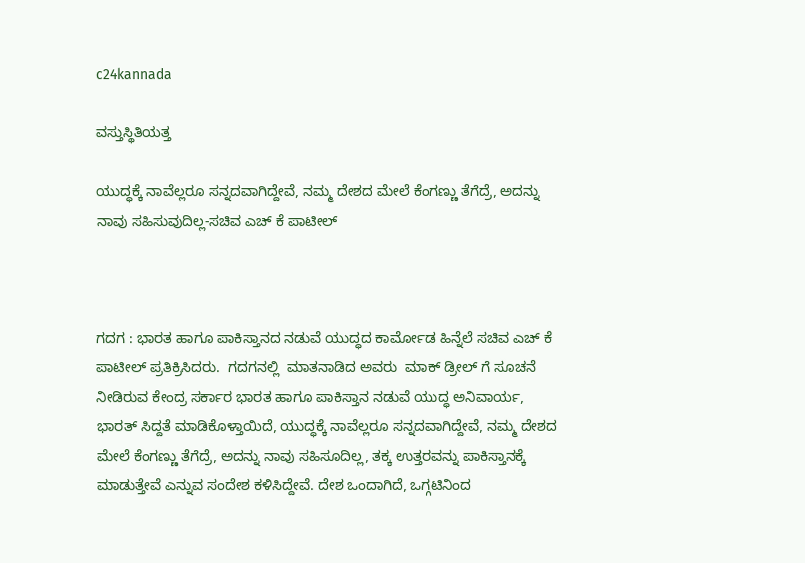c24kannada

ವಸ್ತುಸ್ಥಿತಿಯತ್ತ

ಯುದ್ಧಕ್ಕೆ ನಾವೆಲ್ಲರೂ ಸನ್ನದವಾಗಿದ್ದೇವೆ, ನಮ್ಮ ದೇಶದ ಮೇಲೆ ಕೆಂಗಣ್ಣು ತೆಗೆದ್ರೆ, ಅದನ್ನು ನಾವು ಸಹಿಸುವುದಿಲ್ಲ-ಸಚಿವ ಎಚ್ ಕೆ ಪಾಟೀಲ್



ಗದಗ : ಭಾರತ ಹಾಗೂ ಪಾಕಿಸ್ತಾನದ ನಡುವೆ ಯುದ್ಧದ ಕಾರ್ಮೋಡ ಹಿನ್ನೆಲೆ ಸಚಿವ ಎಚ್ ಕೆ ಪಾಟೀಲ್ ಪ್ರತಿಕ್ರಿಸಿದರು.  ಗದಗನಲ್ಲಿ  ಮಾತನಾಡಿದ ಅವರು  ಮಾಕ್ ಡ್ರೀಲ್ ಗೆ ಸೂಚನೆ ನೀಡಿರುವ ಕೇಂದ್ರ ಸರ್ಕಾರ ಭಾರತ ಹಾಗೂ ಪಾಕಿಸ್ತಾನ ನಡುವೆ ಯುದ್ಧ ಅನಿವಾರ್ಯ, ಭಾರತ್ ಸಿದ್ದತೆ ಮಾಡಿಕೊಳ್ತಾಯಿದೆ, ಯುದ್ಧಕ್ಕೆ ನಾವೆಲ್ಲರೂ ಸನ್ನದವಾಗಿದ್ದೇವೆ, ನಮ್ಮ ದೇಶದ ಮೇಲೆ ಕೆಂಗಣ್ಣು ತೆಗೆದ್ರೆ, ಅದನ್ನು ನಾವು ಸಹಿಸೂದಿಲ್ಲ, ತಕ್ಕ ಉತ್ತರವನ್ನು ಪಾಕಿಸ್ತಾನಕ್ಕೆ ಮಾಡುತ್ತೇವೆ ಎನ್ನುವ ಸಂದೇಶ ಕಳಿಸಿದ್ದೇವೆ. ದೇಶ ಒಂದಾಗಿದೆ, ಒಗ್ಗಟಿನಿಂದ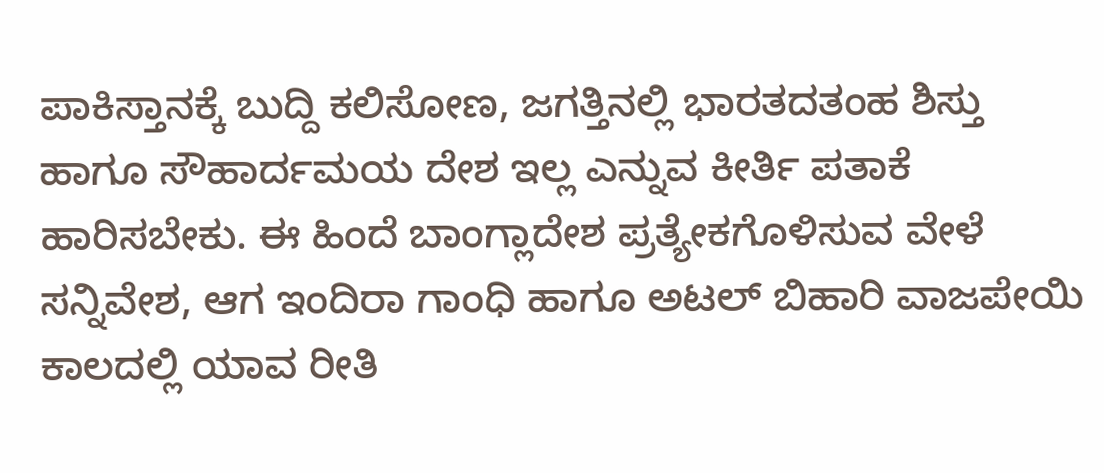ಪಾಕಿಸ್ತಾನಕ್ಕೆ ಬುದ್ದಿ ಕಲಿಸೋಣ, ಜಗತ್ತಿನಲ್ಲಿ ಭಾರತದತಂಹ ಶಿಸ್ತು ಹಾಗೂ ಸೌಹಾರ್ದಮಯ ದೇಶ ಇಲ್ಲ ಎನ್ನುವ ಕೀರ್ತಿ ಪತಾಕೆ ಹಾರಿಸಬೇಕು. ಈ ಹಿಂದೆ ಬಾಂಗ್ಲಾದೇಶ ಪ್ರತ್ಯೇಕಗೊಳಿಸುವ ವೇಳೆ ಸನ್ನಿವೇಶ, ಆಗ ಇಂದಿರಾ ಗಾಂಧಿ ಹಾಗೂ ಅಟಲ್ ಬಿಹಾರಿ ವಾಜಪೇಯಿ ಕಾಲದಲ್ಲಿ ಯಾವ ರೀತಿ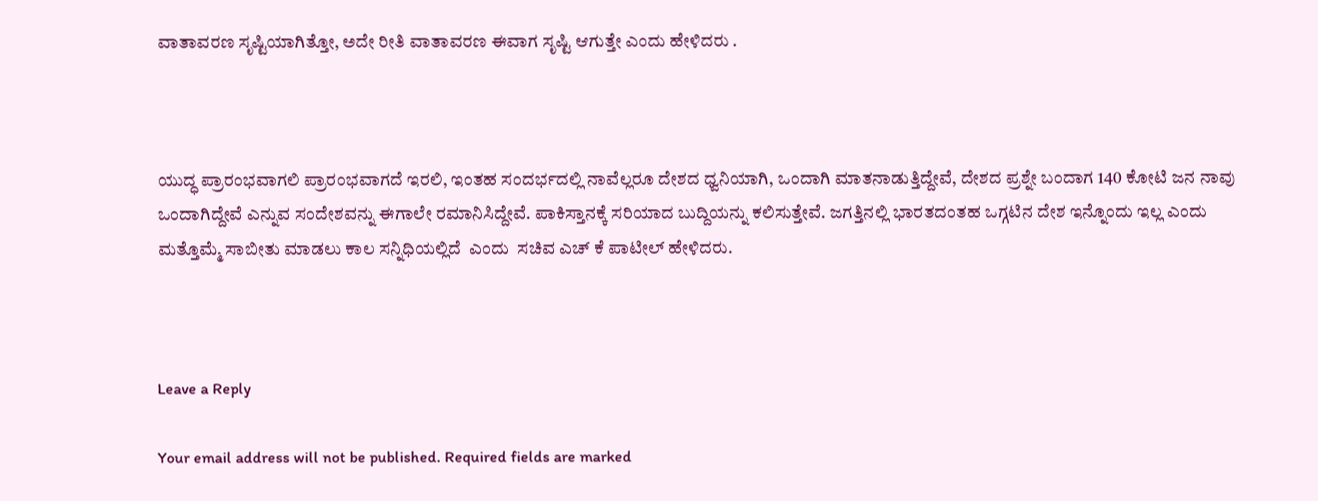ವಾತಾವರಣ ಸೃಷ್ಟಿಯಾಗಿತ್ತೋ, ಅದೇ ರೀತಿ ವಾತಾವರಣ ಈವಾಗ ಸೃಷ್ಟಿ ಆಗುತ್ತೇ ಎಂದು ಹೇಳಿದರು .



ಯುದ್ಧ ಪ್ರಾರಂಭವಾಗಲಿ ಪ್ರಾರಂಭವಾಗದೆ ಇರಲಿ, ಇಂತಹ ಸಂದರ್ಭದಲ್ಲಿ ನಾವೆಲ್ಲರೂ ದೇಶದ ಧ್ವನಿಯಾಗಿ, ಒಂದಾಗಿ ಮಾತನಾಡುತ್ತಿದ್ದೇವೆ, ದೇಶದ ಪ್ರಶ್ನೇ ಬಂದಾಗ 140 ಕೋಟಿ ಜನ ನಾವು ಒಂದಾಗಿದ್ದೇವೆ ಎನ್ನುವ ಸಂದೇಶವನ್ನು ಈಗಾಲೇ ರಮಾನಿಸಿದ್ದೇವೆ. ಪಾಕಿಸ್ತಾನಕ್ಕೆ ಸರಿಯಾದ ಬುದ್ದಿಯನ್ನು ಕಲಿಸುತ್ತೇವೆ. ಜಗತ್ತಿನಲ್ಲಿ ಭಾರತದಂತಹ ಒಗ್ಗಟಿನ ದೇಶ ಇನ್ನೊಂದು ಇಲ್ಲ ಎಂದು ಮತ್ತೊಮ್ಮೆ ಸಾಬೀತು ಮಾಡಲು ಕಾಲ ಸನ್ನಿಧಿಯಲ್ಲಿದೆ  ಎಂದು  ಸಚಿವ ಎಚ್ ಕೆ ಪಾಟೀಲ್ ಹೇಳಿದರು.



Leave a Reply

Your email address will not be published. Required fields are marked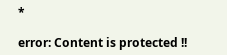*

error: Content is protected !!